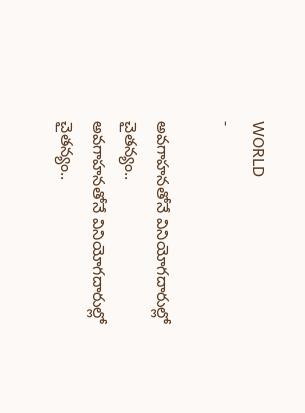WORLD
-

అవగాహనతోనే వినియోగదారుల్లో చైతన్యం..
అవగాహనతోనే వినియోగదారుల్లో చైతన్యం..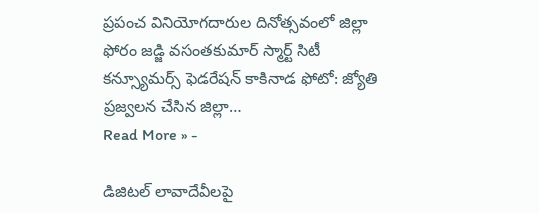ప్రపంచ వినియోగదారుల దినోత్సవంలో జిల్లా ఫోరం జడ్జి వసంతకుమార్ స్మార్ట్ సిటీ కన్స్యూమర్స్ ఫెడరేషన్ కాకినాడ ఫోటో: జ్యోతి ప్రజ్వలన చేసిన జిల్లా…
Read More » -

డిజిటల్ లావాదేవీలపై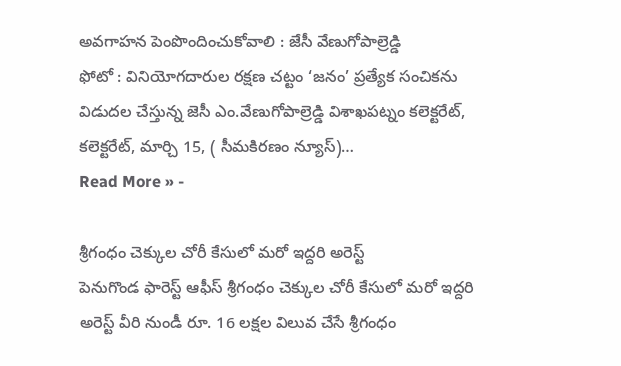అవగాహన పెంపొందించుకోవాలి : జేసీ వేణుగోపాల్రెడ్డి
ఫోటో : వినియోగదారుల రక్షణ చట్టం ‘జనం’ ప్రత్యేక సంచికను విడుదల చేస్తున్న జెసీ ఎం.వేణుగోపాల్రెడ్డి విశాఖపట్నం కలెక్టరేట్, కలెక్టరేట్, మార్చి 15, ( సీమకిరణం న్యూస్)…
Read More » -

శ్రీగంధం చెక్కుల చోరీ కేసులో మరో ఇద్దరి అరెస్ట్
పెనుగొండ ఫారెస్ట్ ఆఫీస్ శ్రీగంధం చెక్కుల చోరీ కేసులో మరో ఇద్దరి అరెస్ట్ వీరి నుండీ రూ. 16 లక్షల విలువ చేసే శ్రీగంధం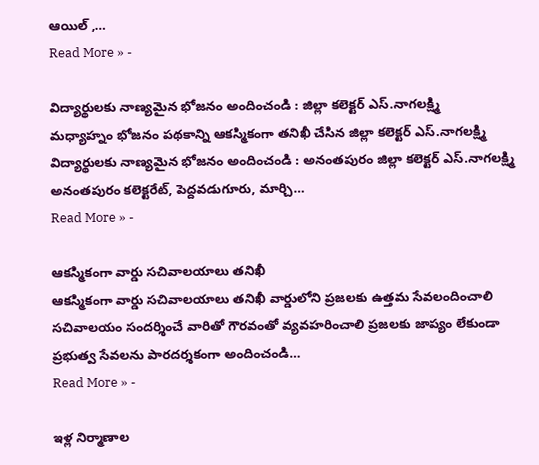ఆయిల్ ,…
Read More » -

విద్యార్థులకు నాణ్యమైన భోజనం అందించండి : జిల్లా కలెక్టర్ ఎస్.నాగలక్ష్మి
మధ్యాహ్నం భోజనం పథకాన్ని ఆకస్మికంగా తనిఖీ చేసిన జిల్లా కలెక్టర్ ఎస్.నాగలక్ష్మి విద్యార్థులకు నాణ్యమైన భోజనం అందించండి : అనంతపురం జిల్లా కలెక్టర్ ఎస్.నాగలక్ష్మి అనంతపురం కలెక్టరేట్, పెద్దవడుగూరు, మార్చి…
Read More » -

ఆకస్మికంగా వార్డు సచివాలయాలు తనిఖీ
ఆకస్మికంగా వార్డు సచివాలయాలు తనిఖీ వార్డులోని ప్రజలకు ఉత్తమ సేవలందించాలి సచివాలయం సందర్శించే వారితో గౌరవంతో వ్యవహరించాలి ప్రజలకు జాప్యం లేకుండా ప్రభుత్వ సేవలను పారదర్శకంగా అందించండి…
Read More » -

ఇళ్ల నిర్మాణాల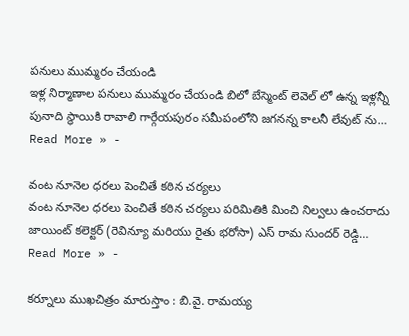పనులు ముమ్మరం చేయండి
ఇళ్ల నిర్మాణాల పనులు ముమ్మరం చేయండి బిలో బేస్మెంట్ లెవెల్ లో ఉన్న ఇళ్లన్నీ పునాది స్థాయికి రావాలి గార్గేయపురం సమీపంలోని జగనన్న కాలనీ లేవుట్ ను…
Read More » -

వంట నూనెల ధరలు పెంచితే కఠిన చర్యలు
వంట నూనెల ధరలు పెంచితే కఠిన చర్యలు పరిమితికి మించి నిల్వలు ఉంచరాదు జాయింట్ కలెక్టర్ (రెవిన్యూ మరియు రైతు భరోసా) ఎస్ రామ సుందర్ రెడ్డి…
Read More » -

కర్నూలు ముఖచిత్రం మారుస్తాం : బి.వై. రామయ్య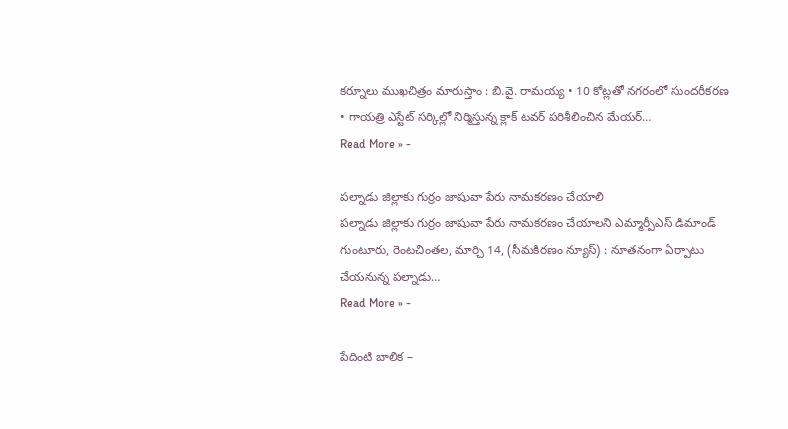కర్నూలు ముఖచిత్రం మారుస్తాం : బి.వై. రామయ్య • 10 కోట్లతో నగరంలో సుందరీకరణ • గాయత్రి ఎస్టేట్ సర్కిల్లో నిర్మిస్తున్న క్లాక్ టవర్ పరిశీలించిన మేయర్…
Read More » -

పల్నాడు జిల్లాకు గుర్రం జాషువా పేరు నామకరణం చేయాలి
పల్నాడు జిల్లాకు గుర్రం జాషువా పేరు నామకరణం చేయాలని ఎమ్మార్పీఎస్ డిమాండ్ గుంటూరు, రెంటచింతల, మార్చి 14, (సీమకిరణం న్యూస్) : నూతనంగా ఏర్పాటు చేయనున్న పల్నాడు…
Read More » -

పేదింటి బాలిక –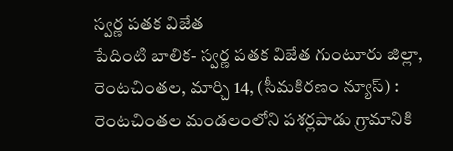స్వర్ణ పతక విజేత
పేదింటి బాలిక- స్వర్ణ పతక విజేత గుంటూరు జిల్లా, రెంటచింతల, మార్చి 14, (సీమకిరణం న్యూస్) : రెంటచింతల మండలంలోని పశర్లపాడు గ్రామానికి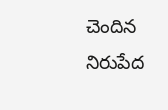చెందిన నిరుపేద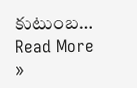కుటుంబ…
Read More »